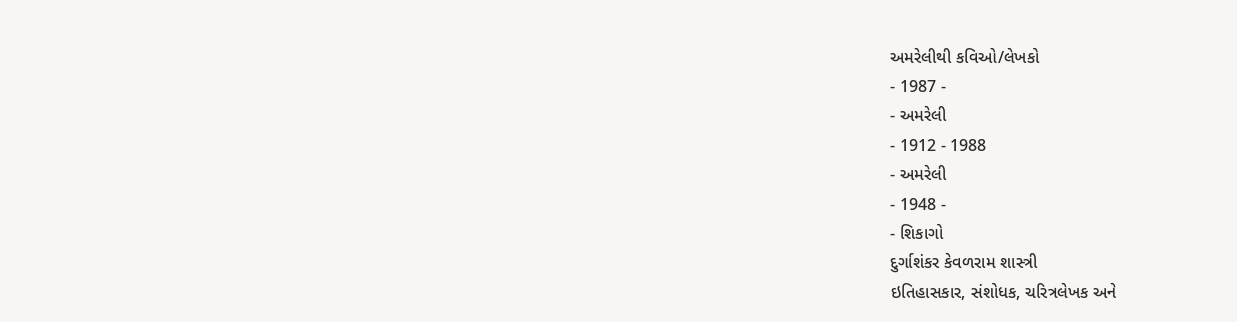અમરેલીથી કવિઓ/લેખકો
- 1987 -
- અમરેલી
- 1912 - 1988
- અમરેલી
- 1948 -
- શિકાગો
દુર્ગાશંકર કેવળરામ શાસ્ત્રી
ઇતિહાસકાર, સંશોધક, ચરિત્રલેખક અને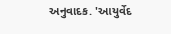અનુવાદક. 'આયુર્વેદ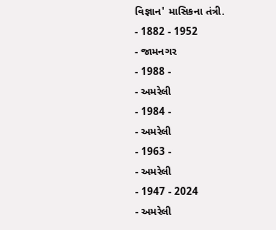વિજ્ઞાન' માસિકના તંત્રી.
- 1882 - 1952
- જામનગર
- 1988 -
- અમરેલી
- 1984 -
- અમરેલી
- 1963 -
- અમરેલી
- 1947 - 2024
- અમરેલી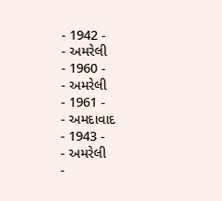- 1942 -
- અમરેલી
- 1960 -
- અમરેલી
- 1961 -
- અમદાવાદ
- 1943 -
- અમરેલી
-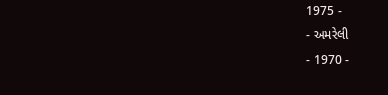1975 -
- અમરેલી
- 1970 -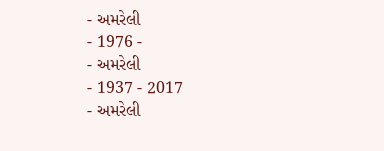- અમરેલી
- 1976 -
- અમરેલી
- 1937 - 2017
- અમરેલી